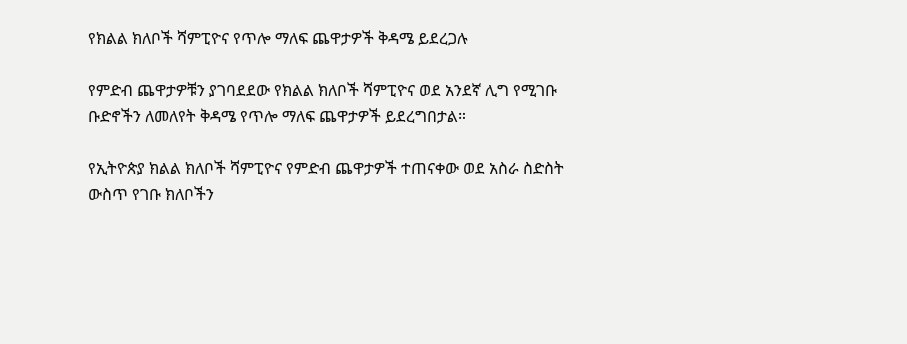የክልል ክለቦች ሻምፒዮና የጥሎ ማለፍ ጨዋታዎች ቅዳሜ ይደረጋሉ

የምድብ ጨዋታዎቹን ያገባደደው የክልል ክለቦች ሻምፒዮና ወደ አንደኛ ሊግ የሚገቡ ቡድኖችን ለመለየት ቅዳሜ የጥሎ ማለፍ ጨዋታዎች ይደረግበታል።

የኢትዮጵያ ክልል ክለቦች ሻምፒዮና የምድብ ጨዋታዎች ተጠናቀው ወደ አስራ ስድስት ውስጥ የገቡ ክለቦችን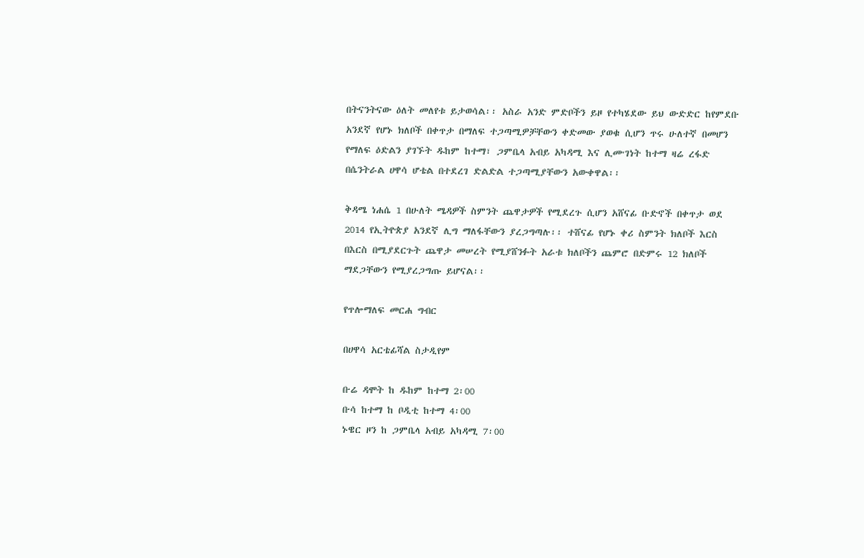በትናንትናው ዕለት መለየቱ ይታወሳል፡፡ አስራ አንድ ምድቦችን ይዞ የተካሄደው ይህ ውድድር ከየምደቡ አንደኛ የሆኑ ክለቦች በቀጥታ በማለፍ ተጋጣሚዎቻቸውን ቀድመው ያወቁ ሲሆን ጥሩ ሁለተኛ በመሆን የማለፍ ዕድልን ያገኙት ዱከም ከተማ፣ ጋምቤላ አብይ አካዳሚ እና ሊሙገነት ከተማ ዛሬ ረፋድ በሴንትራል ሀዋሳ ሆቴል በተደረገ ድልድል ተጋጣሚያቸውን አውቀዋል፡፡

ቅዳሜ ነሐሴ 1 በሁለት ሜዳዎች ስምንት ጨዋታዎች የሚደረጉ ሲሆን አሸናፊ ቡድኖች በቀጥታ ወደ 2014 የኢትዮጵያ አንደኛ ሊግ ማለፋቸውን ያረጋግጣሉ፡፡ ተሸናፊ የሆኑ ቀሪ ስምንት ክለቦች እርስ በእርስ በሚያደርጉት ጨዋታ መሠረት የሚያሸንፉት አራቱ ክለቦችን ጨምሮ በድምሩ 12 ክለቦች ማደጋቸውን የሚያረጋግጡ ይሆናል፡፡

የጥሎማለፍ መርሐ ግብር

በሀዋሳ አርቴፊሻል ስታዲየም

ቡሬ ዳሞት ከ ዱከም ከተማ 2፡00
ቡሳ ከተማ ከ ቦዲቲ ከተማ 4፡00
ኑዌር ዞን ከ ጋምቤላ አብይ አካዳሚ 7፡00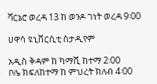ቫርኔሮ ወረዳ 13 ከ ወንዶ ገነት ወረዳ 9፡00

ሀዋሳ ዩኒቨርሲቲ ስታዲየም

አዲስ ቅዳም ከ ካማሺ ከተማ 2፡00
ቦሌ ክፍለከተማ ከ ምህረት ክለብ 4፡00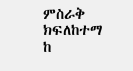ምስራቅ ክፍለከተማ ከ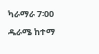ካራማራ 7፡00
ዱራሜ ከተማ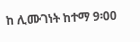ከ ሊሙገነት ከተማ 9፡00